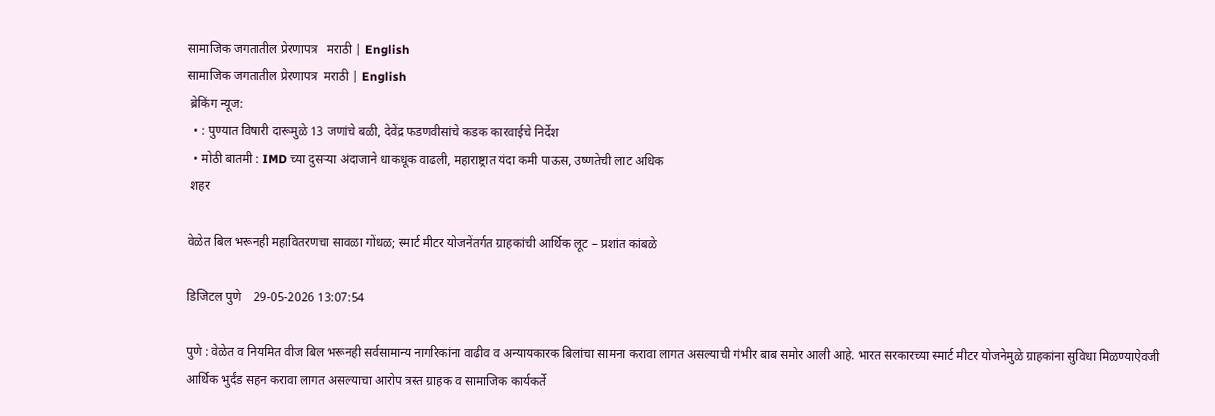सामाजिक जगतातील प्रेरणापत्र   मराठी | English
सामाजिक जगतातील प्रेरणापत्र  मराठी | English
 ब्रेकिंग न्यूज:
  • : पुण्यात विषारी दारूमुळे 13 जणांचे बळी, देवेंद्र फडणवीसांचे कडक कारवाईचे निर्देश
  • मोठी बातमी : IMD च्या दुसऱ्या अंदाजाने धाकधूक वाढली, महाराष्ट्रात यंदा कमी पाऊस, उष्णतेची लाट अधिक
 शहर

वेळेत बिल भरूनही महावितरणचा सावळा गोंधळ; स्मार्ट मीटर योजनेंतर्गत ग्राहकांची आर्थिक लूट – प्रशांत कांबळे

डिजिटल पुणे    29-05-2026 13:07:54

पुणे : वेळेत व नियमित वीज बिल भरूनही सर्वसामान्य नागरिकांना वाढीव व अन्यायकारक बिलांचा सामना करावा लागत असल्याची गंभीर बाब समोर आली आहे. भारत सरकारच्या स्मार्ट मीटर योजनेमुळे ग्राहकांना सुविधा मिळण्याऐवजी आर्थिक भुर्दंड सहन करावा लागत असल्याचा आरोप त्रस्त ग्राहक व सामाजिक कार्यकर्ते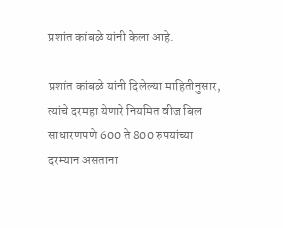प्रशांत कांबळे यांनी केला आहे.

प्रशांत कांबळे यांनी दिलेल्या माहितीनुसार, त्यांचे दरमहा येणारे नियमित वीज बिल साधारणपणे 600 ते 800 रुपयांच्या दरम्यान असताना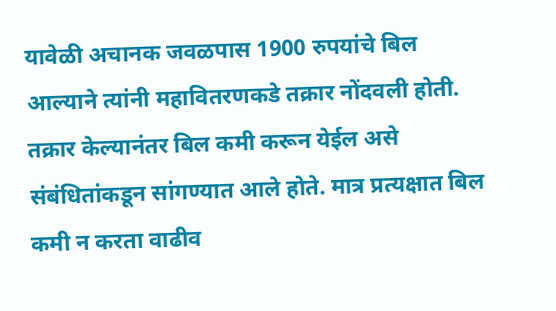यावेळी अचानक जवळपास 1900 रुपयांचे बिल आल्याने त्यांनी महावितरणकडे तक्रार नोंदवली होती. तक्रार केल्यानंतर बिल कमी करून येईल असे संबंधितांकडून सांगण्यात आले होते. मात्र प्रत्यक्षात बिल कमी न करता वाढीव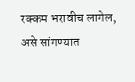रक्कम भरावीच लागेल, असे सांगण्यात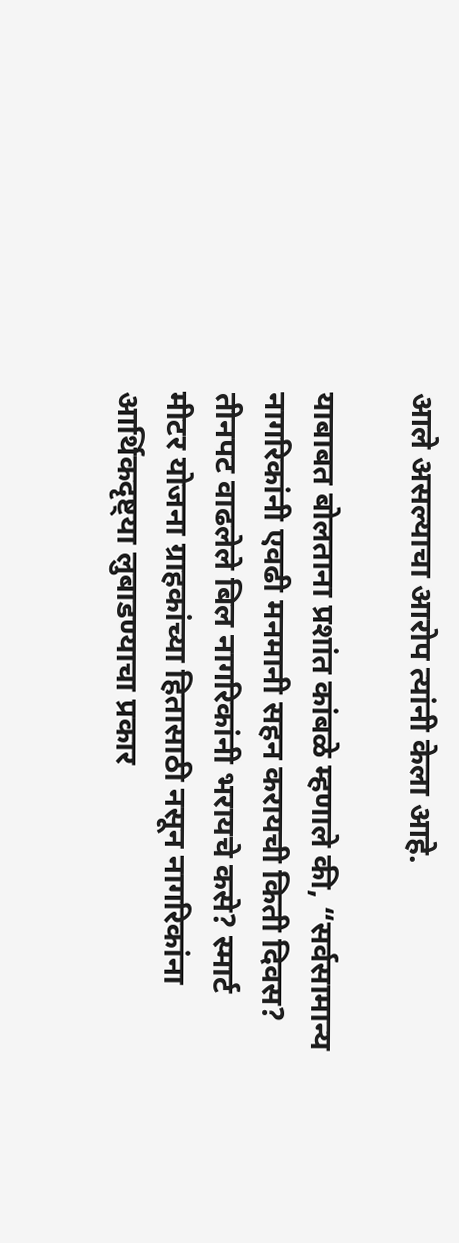आले असल्याचा आरोप त्यांनी केला आहे.

याबाबत बोलताना प्रशांत कांबळे म्हणाले की, “सर्वसामान्य नागरिकांनी एवढी मनमानी सहन करायची किती दिवस? तीनपट वाढलेले बिल नागरिकांनी भरायचे कसे? स्मार्ट मीटर योजना ग्राहकांच्या हितासाठी नसून नागरिकांना आर्थिकदृष्ट्या लुबाडण्याचा प्रकार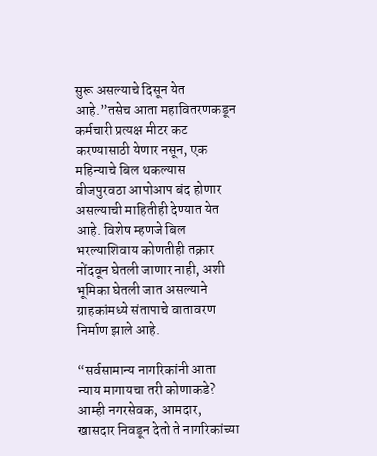सुरू असल्याचे दिसून येत आहे.”तसेच आता महावितरणकडून कर्मचारी प्रत्यक्ष मीटर कट करण्यासाठी येणार नसून, एक महिन्याचे बिल थकल्यास वीजपुरवठा आपोआप बंद होणार असल्याची माहितीही देण्यात येत आहे. विशेष म्हणजे बिल भरल्याशिवाय कोणतीही तक्रार नोंदवून घेतली जाणार नाही, अशी भूमिका घेतली जात असल्याने ग्राहकांमध्ये संतापाचे वातावरण निर्माण झाले आहे.

“सर्वसामान्य नागरिकांनी आता न्याय मागायचा तरी कोणाकडे? आम्ही नगरसेवक, आमदार, खासदार निवडून देतो ते नागरिकांच्या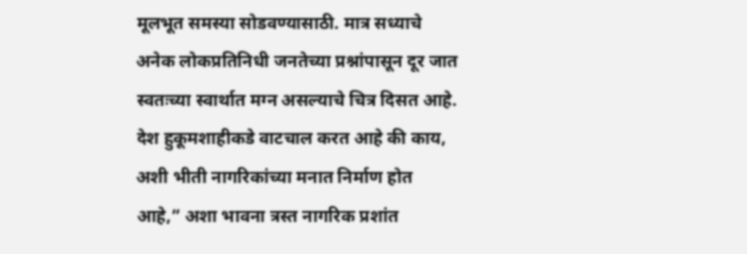मूलभूत समस्या सोडवण्यासाठी. मात्र सध्याचे अनेक लोकप्रतिनिधी जनतेच्या प्रश्नांपासून दूर जात स्वतःच्या स्वार्थात मग्न असल्याचे चित्र दिसत आहे. देश हुकूमशाहीकडे वाटचाल करत आहे की काय, अशी भीती नागरिकांच्या मनात निर्माण होत आहे,” अशा भावना त्रस्त नागरिक प्रशांत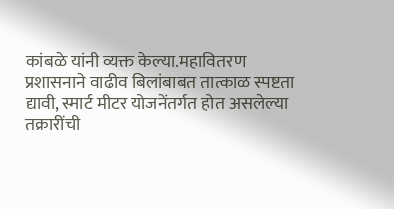कांबळे यांनी व्यक्त केल्या.महावितरण प्रशासनाने वाढीव बिलांबाबत तात्काळ स्पष्टता द्यावी, स्मार्ट मीटर योजनेंतर्गत होत असलेल्या तक्रारींची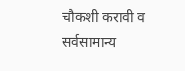चौकशी करावी व सर्वसामान्य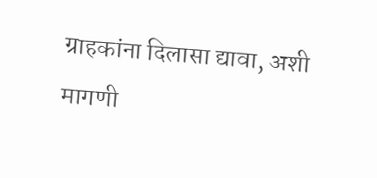ग्राहकांना दिलासा द्यावा, अशी मागणी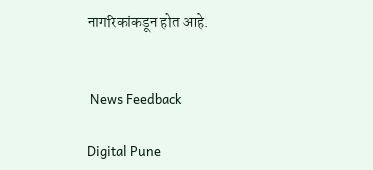नागरिकांकडून होत आहे.


 News Feedback

Digital Pune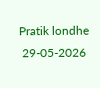Pratik londhe
 29-05-2026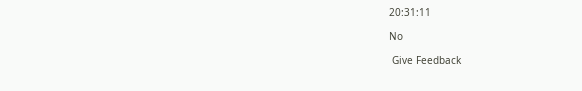20:31:11

No

 Give Feedback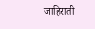जाहिराती